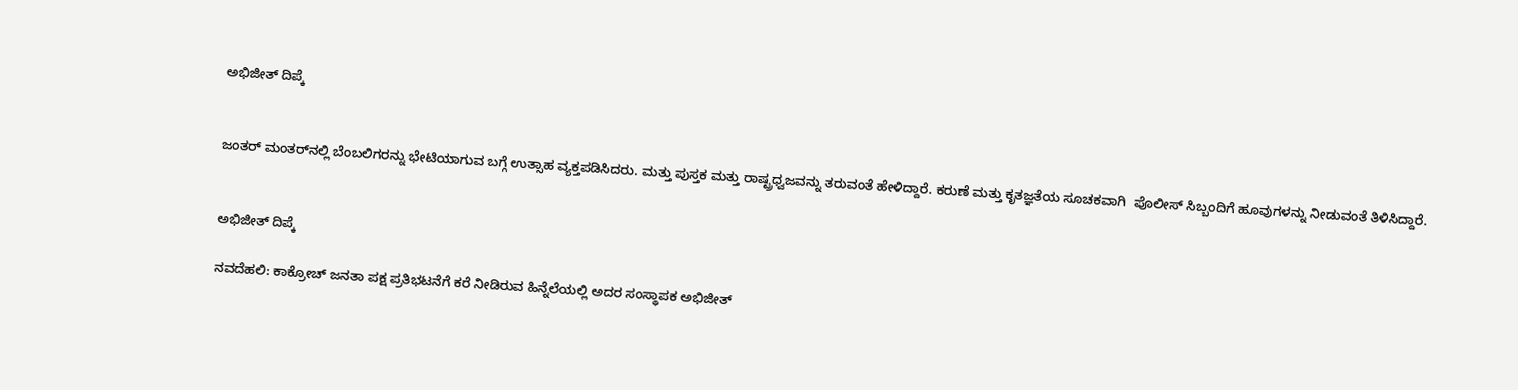ಅಭಿಜೀತ್ ದಿಪ್ಕೆ


ಜಂತರ್ ಮಂತರ್‌ನಲ್ಲಿ ಬೆಂಬಲಿಗರನ್ನು ಭೇಟಿಯಾಗುವ ಬಗ್ಗೆ ಉತ್ಸಾಹ ವ್ಯಕ್ತಪಡಿಸಿದರು. ಮತ್ತು ಪುಸ್ತಕ ಮತ್ತು ರಾಷ್ಟ್ರಧ್ವಜವನ್ನು ತರುವಂತೆ ಹೇಳಿದ್ದಾರೆ. ಕರುಣೆ ಮತ್ತು ಕೃತಜ್ಞತೆಯ ಸೂಚಕವಾಗಿ  ಪೊಲೀಸ್ ಸಿಬ್ಬಂದಿಗೆ ಹೂವುಗಳನ್ನು ನೀಡುವಂತೆ ತಿಳಿಸಿದ್ದಾರೆ.


ಅಭಿಜೀತ್ ದಿಪ್ಕೆ

ನವದೆಹಲಿ: ಕಾಕ್ರೋಚ್ ಜನತಾ ಪಕ್ಷ ಪ್ರತಿಭಟನೆಗೆ ಕರೆ ನೀಡಿರುವ ಹಿನ್ನೆಲೆಯಲ್ಲಿ ಅದರ ಸಂಸ್ಥಾಪಕ ಅಭಿಜೀತ್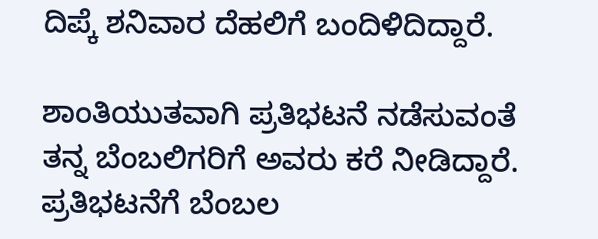ದಿಪ್ಕೆ ಶನಿವಾರ ದೆಹಲಿಗೆ ಬಂದಿಳಿದಿದ್ದಾರೆ.

ಶಾಂತಿಯುತವಾಗಿ ಪ್ರತಿಭಟನೆ ನಡೆಸುವಂತೆ ತನ್ನ ಬೆಂಬಲಿಗರಿಗೆ ಅವರು ಕರೆ ನೀಡಿದ್ದಾರೆ. ಪ್ರತಿಭಟನೆಗೆ ಬೆಂಬಲ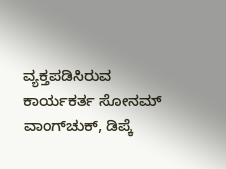ವ್ಯಕ್ತಪಡಿಸಿರುವ ಕಾರ್ಯಕರ್ತ ಸೋನಮ್ ವಾಂಗ್‌ಚುಕ್, ಡಿಪ್ಕೆ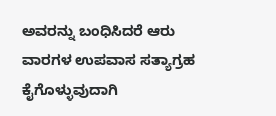ಅವರನ್ನು ಬಂಧಿಸಿದರೆ ಆರು ವಾರಗಳ ಉಪವಾಸ ಸತ್ಯಾಗ್ರಹ ಕೈಗೊಳ್ಳುವುದಾಗಿ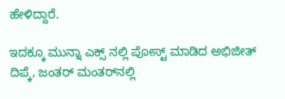ಹೇಳಿದ್ದಾರೆ.

ಇದಕ್ಕೂ ಮುನ್ನಾ ಎಕ್ಸ್ ನಲ್ಲಿ ಪೋಸ್ಟ್ ಮಾಡಿದ ಅಭಿಜೀತ್ ದಿಪ್ಕೆ, ಜಂತರ್ ಮಂತರ್‌ನಲ್ಲಿ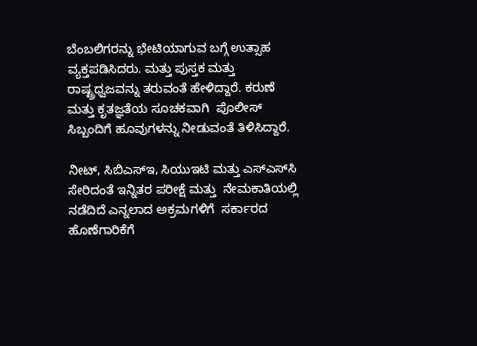ಬೆಂಬಲಿಗರನ್ನು ಭೇಟಿಯಾಗುವ ಬಗ್ಗೆ ಉತ್ಸಾಹ ವ್ಯಕ್ತಪಡಿಸಿದರು. ಮತ್ತು ಪುಸ್ತಕ ಮತ್ತು ರಾಷ್ಟ್ರಧ್ವಜವನ್ನು ತರುವಂತೆ ಹೇಳಿದ್ದಾರೆ. ಕರುಣೆ ಮತ್ತು ಕೃತಜ್ಞತೆಯ ಸೂಚಕವಾಗಿ  ಪೊಲೀಸ್ ಸಿಬ್ಬಂದಿಗೆ ಹೂವುಗಳನ್ನು ನೀಡುವಂತೆ ತಿಳಿಸಿದ್ದಾರೆ.

ನೀಟ್, ಸಿಬಿಎಸ್‌ಇ, ಸಿಯುಇಟಿ ಮತ್ತು ಎಸ್‌ಎಸ್‌ಸಿ ಸೇರಿದಂತೆ ಇನ್ನಿತರ ಪರೀಕ್ಷೆ ಮತ್ತು  ನೇಮಕಾತಿಯಲ್ಲಿ ನಡೆದಿದೆ ಎನ್ನಲಾದ ಅಕ್ರಮಗಳಿಗೆ  ಸರ್ಕಾರದ ಹೊಣೆಗಾರಿಕೆಗೆ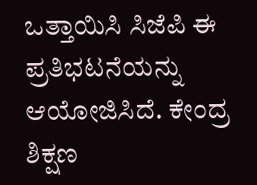ಒತ್ತಾಯಿಸಿ ಸಿಜೆಪಿ ಈ ಪ್ರತಿಭಟನೆಯನ್ನು ಆಯೋಜಿಸಿದೆ. ಕೇಂದ್ರ ಶಿಕ್ಷಣ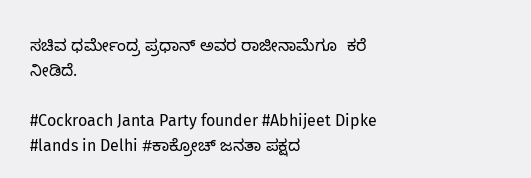ಸಚಿವ ಧರ್ಮೇಂದ್ರ ಪ್ರಧಾನ್ ಅವರ ರಾಜೀನಾಮೆಗೂ  ಕರೆ ನೀಡಿದೆ.

#Cockroach Janta Party founder #Abhijeet Dipke #lands in Delhi #ಕಾಕ್ರೋಚ್ ಜನತಾ ಪಕ್ಷದ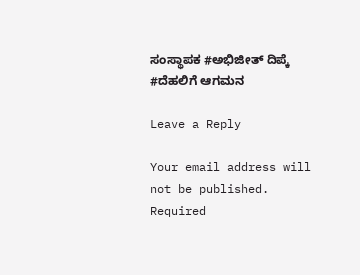ಸಂಸ್ಥಾಪಕ #ಅಭಿಜೀತ್ ದಿಪ್ಕೆ #ದೆಹಲಿಗೆ ಆಗಮನ

Leave a Reply

Your email address will not be published. Required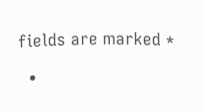fields are marked *

  •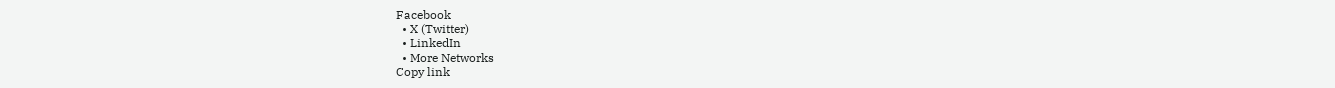Facebook
  • X (Twitter)
  • LinkedIn
  • More Networks
Copy link